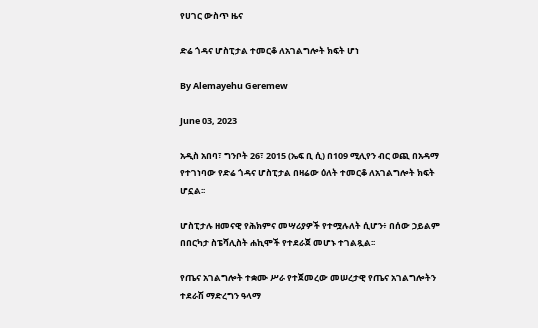የሀገር ውስጥ ዜና

ድሬ ጎዳና ሆስፒታል ተመርቆ ለአገልግሎት ክፍት ሆነ

By Alemayehu Geremew

June 03, 2023

አዲስ አበባ፣ ግንቦት 26፣ 2015 (ኤፍ ቢ ሲ) በ109 ሚሊየን ብር ወጪ በአዳማ የተገነባው የድሬ ጎዳና ሆስፒታል በዛሬው ዕለት ተመርቆ ለአገልግሎት ክፍት ሆኗል፡፡

ሆስፒታሉ ዘመናዊ የሕክምና መሣሪያዎች የተሟሉለት ሲሆን፥ በሰው ኃይልም በበርካታ ስፔሻሊስት ሐኪሞች የተደራጀ መሆኑ ተገልጿል፡፡

የጤና አገልግሎት ተቋሙ ሥራ የተጀመረው መሠረታዊ የጤና አገልግሎትን ተደራሽ ማድረግን ዓላማ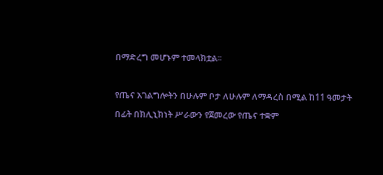በማድረግ መሆኑም ተመላክቷል፡፡

የጤና አገልግሎትን በሁሉም ቦታ ለሁሉም ለማዳረስ በሚል ከ11 ዓመታት በፊት በክሊኒክነት ሥራውን የጀመረው የጤና ተቋም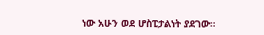ነው አሁን ወደ ሆስፒታልነት ያደገው።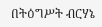በትዕግሥት ብርሃኔ